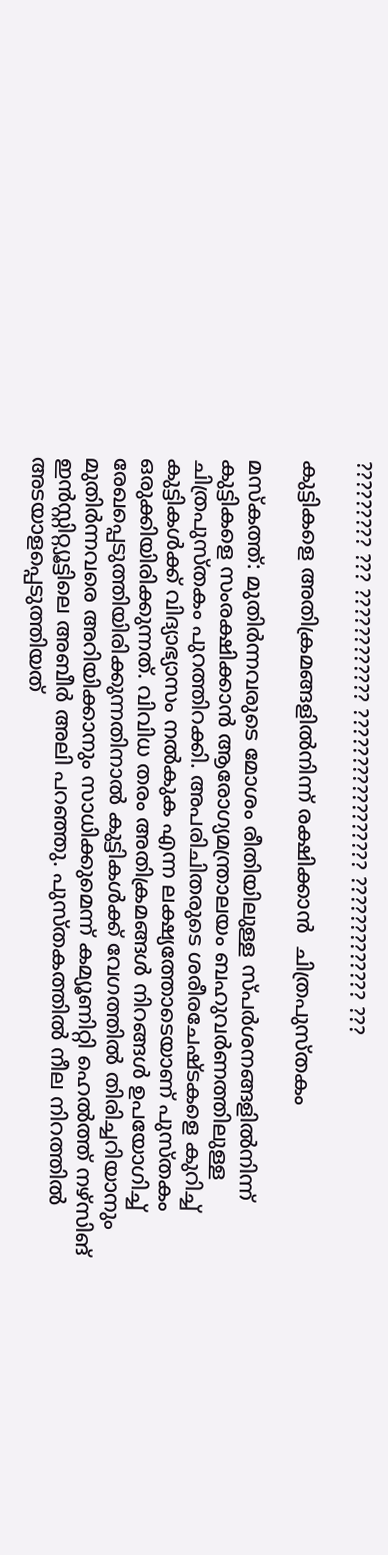????????? ??? ???????????? ????????????????? ????????????? ???

കുട്ടികളെ അതിക്രമങ്ങളില്‍നിന്ന് രക്ഷിക്കാന്‍  ചിത്രപുസ്തകം

മസ്കത്ത്: മുതിര്‍ന്നവരുടെ മോശം രീതിയിലുള്ള സ്പര്‍ശനങ്ങളില്‍നിന്ന് കുട്ടികളെ സംരക്ഷിക്കാന്‍ ആരോഗ്യമന്ത്രാലയം ബഹുവര്‍ണത്തിലുള്ള ചിത്രപുസ്തകം പുറത്തിറക്കി. അപരിചിതരുടെ ശരീരചേഷ്ടകളെ കുറിച്ച് കുട്ടികള്‍ക്ക് വിദ്യാഭ്യാസം നല്‍കുക എന്ന ലക്ഷ്യത്തോടെയാണ് പുസ്തകം ഒരുക്കിയിരിക്കുന്നത്. വിവിധ തരം അതിക്രമങ്ങള്‍ നിറങ്ങള്‍ ഉപയോഗിച്ച് രേഖപ്പെടുത്തിയിരിക്കുന്നതിനാല്‍ കുട്ടികള്‍ക്ക് വേഗത്തില്‍ തിരിച്ചറിയാനും മുതിര്‍ന്നവരെ അറിയിക്കാനും സാധിക്കുമെന്ന് കമ്യൂണിറ്റി ഹെല്‍ത്ത് നഴ്സിങ് ഇന്‍സ്റ്റിറ്റ്യൂട്ടിലെ അബീര്‍ അലി പറഞ്ഞു. പുസ്തകത്തില്‍ നീല നിറത്തില്‍ അടയാളപ്പെടുത്തിയത്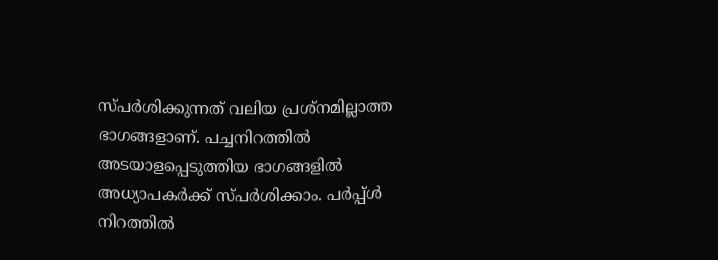സ്പര്‍ശിക്കുന്നത് വലിയ പ്രശ്നമില്ലാത്ത ഭാഗങ്ങളാണ്. പച്ചനിറത്തില്‍ അടയാളപ്പെടുത്തിയ ഭാഗങ്ങളില്‍ അധ്യാപകര്‍ക്ക് സ്പര്‍ശിക്കാം. പര്‍പ്പ്ള്‍ നിറത്തില്‍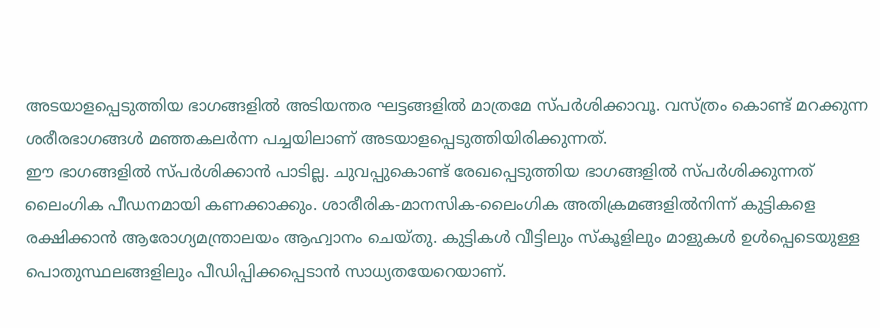അടയാളപ്പെടുത്തിയ ഭാഗങ്ങളില്‍ അടിയന്തര ഘട്ടങ്ങളില്‍ മാത്രമേ സ്പര്‍ശിക്കാവൂ. വസ്ത്രം കൊണ്ട് മറക്കുന്ന ശരീരഭാഗങ്ങള്‍ മഞ്ഞകലര്‍ന്ന പച്ചയിലാണ് അടയാളപ്പെടുത്തിയിരിക്കുന്നത്.
ഈ ഭാഗങ്ങളില്‍ സ്പര്‍ശിക്കാന്‍ പാടില്ല. ചുവപ്പുകൊണ്ട് രേഖപ്പെടുത്തിയ ഭാഗങ്ങളില്‍ സ്പര്‍ശിക്കുന്നത് ലൈംഗിക പീഡനമായി കണക്കാക്കും. ശാരീരിക-മാനസിക-ലൈംഗിക അതിക്രമങ്ങളില്‍നിന്ന് കുട്ടികളെ രക്ഷിക്കാന്‍ ആരോഗ്യമന്ത്രാലയം ആഹ്വാനം ചെയ്തു. കുട്ടികള്‍ വീട്ടിലും സ്കൂളിലും മാളുകള്‍ ഉള്‍പ്പെടെയുള്ള പൊതുസ്ഥലങ്ങളിലും പീഡിപ്പിക്കപ്പെടാന്‍ സാധ്യതയേറെയാണ്.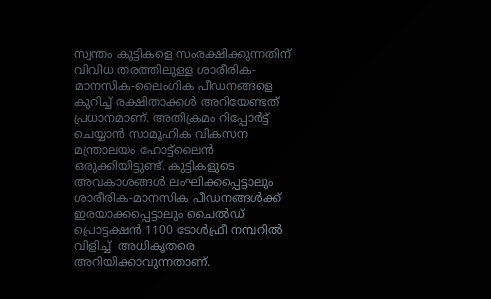സ്വന്തം കുട്ടികളെ സംരക്ഷിക്കുന്നതിന് വിവിധ തരത്തിലുള്ള ശാരീരിക-മാനസിക-ലൈംഗിക പീഡനങ്ങളെ കുറിച്ച് രക്ഷിതാക്കള്‍ അറിയേണ്ടത് പ്രധാനമാണ്. അതിക്രമം റിപ്പോര്‍ട്ട് ചെയ്യാന്‍ സാമൂഹിക വികസന മന്ത്രാലയം ഹോട്ട്ലൈന്‍ ഒരുക്കിയിട്ടുണ്ട്. കുട്ടികളുടെ അവകാശങ്ങള്‍ ലംഘിക്കപ്പെട്ടാലും ശാരീരിക-മാനസിക പീഡനങ്ങള്‍ക്ക് ഇരയാക്കപ്പെട്ടാലും ചൈല്‍ഡ് പ്രൊട്ടക്ഷന്‍ 1100 ടോള്‍ഫ്രീ നമ്പറില്‍ വിളിച്ച്  അധികൃതരെ അറിയിക്കാവുന്നതാണ്.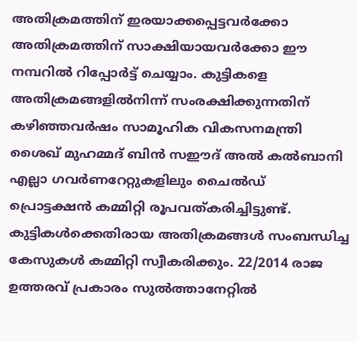അതിക്രമത്തിന് ഇരയാക്കപ്പെട്ടവര്‍ക്കോ അതിക്രമത്തിന് സാക്ഷിയായവര്‍ക്കോ ഈ നമ്പറില്‍ റിപ്പോര്‍ട്ട് ചെയ്യാം. കുട്ടികളെ അതിക്രമങ്ങളില്‍നിന്ന് സംരക്ഷിക്കുന്നതിന് കഴിഞ്ഞവര്‍ഷം സാമൂഹിക വികസനമന്ത്രി ശൈഖ് മുഹമ്മദ് ബിന്‍ സഈദ് അല്‍ കല്‍ബാനി എല്ലാ ഗവര്‍ണറേറ്റുകളിലും ചൈല്‍ഡ് പ്രൊട്ടക്ഷന്‍ കമ്മിറ്റി രൂപവത്കരിച്ചിട്ടുണ്ട്. കുട്ടികള്‍ക്കെതിരായ അതിക്രമങ്ങള്‍ സംബന്ധിച്ച കേസുകള്‍ കമ്മിറ്റി സ്വീകരിക്കും. 22/2014 രാജ ഉത്തരവ് പ്രകാരം സുല്‍ത്താനേറ്റില്‍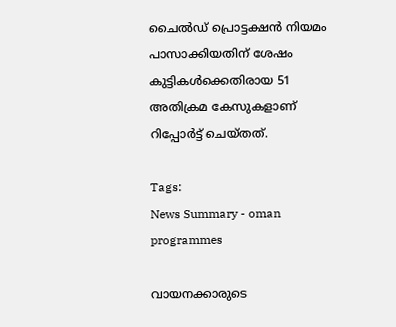ചൈല്‍ഡ് പ്രൊട്ടക്ഷന്‍ നിയമം പാസാക്കിയതിന് ശേഷം കുട്ടികള്‍ക്കെതിരായ 51 അതിക്രമ കേസുകളാണ് റിപ്പോര്‍ട്ട് ചെയ്തത്.

Tags:
News Summary - oman programmes

വായനക്കാരുടെ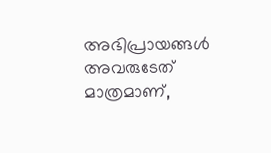അഭിപ്രായങ്ങള്‍ അവരുടേത് മാത്രമാണ്,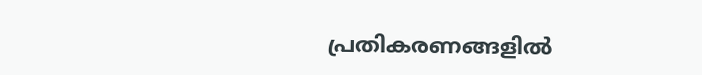പ്രതികരണങ്ങളിൽ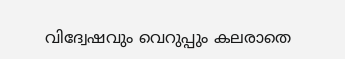വിദ്വേഷവും വെറുപ്പും കലരാതെ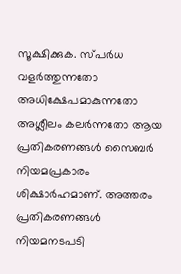സൂക്ഷിക്കുക. സ്പർധ വളർത്തുന്നതോ അധിക്ഷേപമാകുന്നതോ അശ്ലീലം കലർന്നതോ ആയ പ്രതികരണങ്ങൾ സൈബർ നിയമപ്രകാരം ശിക്ഷാർഹമാണ്. അത്തരം പ്രതികരണങ്ങൾ നിയമനടപടി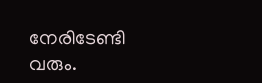നേരിടേണ്ടി വരും.